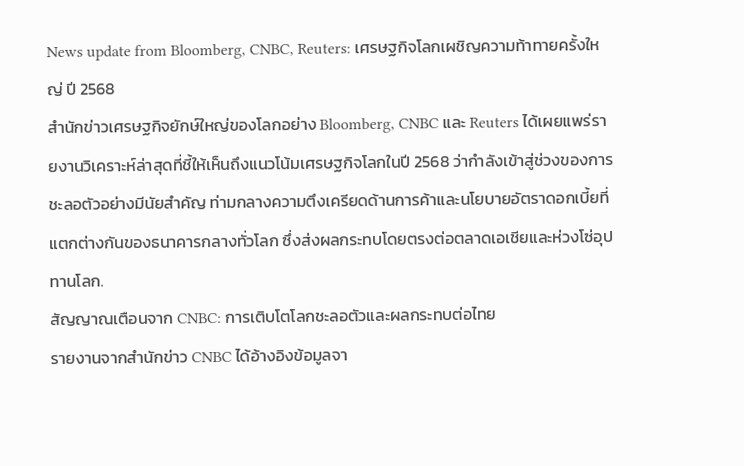News update from Bloomberg, CNBC, Reuters: เศรษฐกิจโลกเผชิญความท้าทายครั้งใหญ่ ปี 2568
สำนักข่าวเศรษฐกิจยักษ์ใหญ่ของโลกอย่าง Bloomberg, CNBC และ Reuters ได้เผยแพร่รายงานวิเคราะห์ล่าสุดที่ชี้ให้เห็นถึงแนวโน้มเศรษฐกิจโลกในปี 2568 ว่ากำลังเข้าสู่ช่วงของการชะลอตัวอย่างมีนัยสำคัญ ท่ามกลางความตึงเครียดด้านการค้าและนโยบายอัตราดอกเบี้ยที่แตกต่างกันของธนาคารกลางทั่วโลก ซึ่งส่งผลกระทบโดยตรงต่อตลาดเอเชียและห่วงโซ่อุปทานโลก.
สัญญาณเตือนจาก CNBC: การเติบโตโลกชะลอตัวและผลกระทบต่อไทย
รายงานจากสำนักข่าว CNBC ได้อ้างอิงข้อมูลจา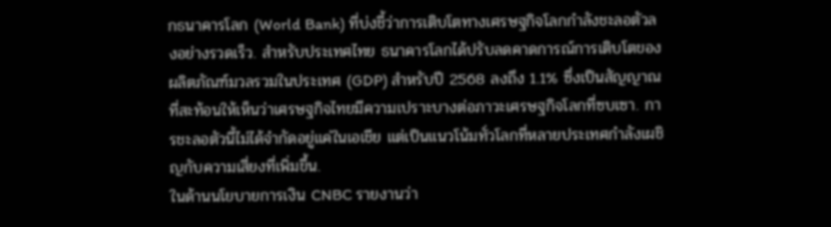กธนาคารโลก (World Bank) ที่บ่งชี้ว่าการเติบโตทางเศรษฐกิจโลกกำลังชะลอตัวลงอย่างรวดเร็ว. สำหรับประเทศไทย ธนาคารโลกได้ปรับลดคาดการณ์การเติบโตของผลิตภัณฑ์มวลรวมในประเทศ (GDP) สำหรับปี 2568 ลงถึง 1.1% ซึ่งเป็นสัญญาณที่สะท้อนให้เห็นว่าเศรษฐกิจไทยมีความเปราะบางต่อภาวะเศรษฐกิจโลกที่ซบเซา. การชะลอตัวนี้ไม่ได้จำกัดอยู่แค่ในเอเชีย แต่เป็นแนวโน้มทั่วโลกที่หลายประเทศกำลังเผชิญกับความเสี่ยงที่เพิ่มขึ้น.
ในด้านนโยบายการเงิน CNBC รายงานว่า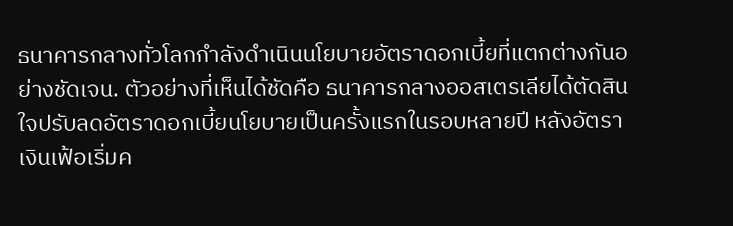ธนาคารกลางทั่วโลกกำลังดำเนินนโยบายอัตราดอกเบี้ยที่แตกต่างกันอย่างชัดเจน. ตัวอย่างที่เห็นได้ชัดคือ ธนาคารกลางออสเตรเลียได้ตัดสินใจปรับลดอัตราดอกเบี้ยนโยบายเป็นครั้งแรกในรอบหลายปี หลังอัตราเงินเฟ้อเริ่มค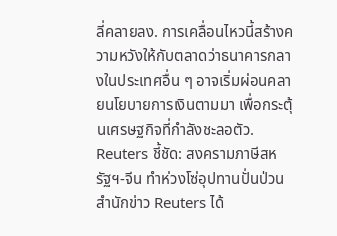ลี่คลายลง. การเคลื่อนไหวนี้สร้างความหวังให้กับตลาดว่าธนาคารกลางในประเทศอื่น ๆ อาจเริ่มผ่อนคลายนโยบายการเงินตามมา เพื่อกระตุ้นเศรษฐกิจที่กำลังชะลอตัว.
Reuters ชี้ชัด: สงครามภาษีสหรัฐฯ-จีน ทำห่วงโซ่อุปทานปั่นป่วน
สำนักข่าว Reuters ได้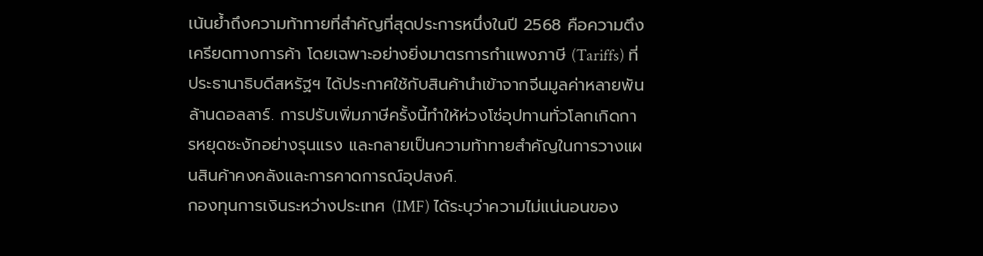เน้นย้ำถึงความท้าทายที่สำคัญที่สุดประการหนึ่งในปี 2568 คือความตึงเครียดทางการค้า โดยเฉพาะอย่างยิ่งมาตรการกำแพงภาษี (Tariffs) ที่ประธานาธิบดีสหรัฐฯ ได้ประกาศใช้กับสินค้านำเข้าจากจีนมูลค่าหลายพันล้านดอลลาร์. การปรับเพิ่มภาษีครั้งนี้ทำให้ห่วงโซ่อุปทานทั่วโลกเกิดการหยุดชะงักอย่างรุนแรง และกลายเป็นความท้าทายสำคัญในการวางแผนสินค้าคงคลังและการคาดการณ์อุปสงค์.
กองทุนการเงินระหว่างประเทศ (IMF) ได้ระบุว่าความไม่แน่นอนของ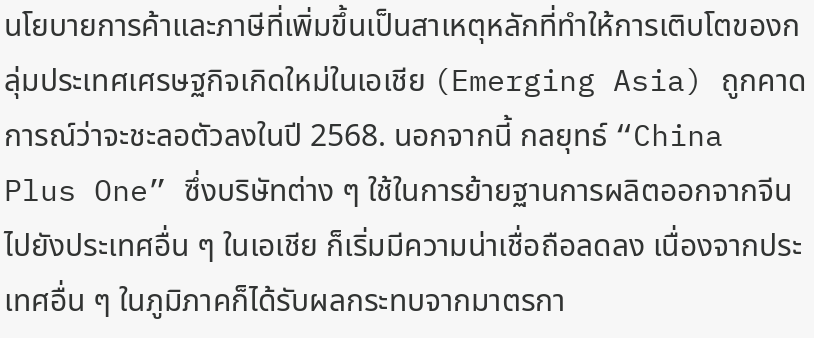นโยบายการค้าและภาษีที่เพิ่มขึ้นเป็นสาเหตุหลักที่ทำให้การเติบโตของกลุ่มประเทศเศรษฐกิจเกิดใหม่ในเอเชีย (Emerging Asia) ถูกคาดการณ์ว่าจะชะลอตัวลงในปี 2568. นอกจากนี้ กลยุทธ์ “China Plus One” ซึ่งบริษัทต่าง ๆ ใช้ในการย้ายฐานการผลิตออกจากจีนไปยังประเทศอื่น ๆ ในเอเชีย ก็เริ่มมีความน่าเชื่อถือลดลง เนื่องจากประเทศอื่น ๆ ในภูมิภาคก็ได้รับผลกระทบจากมาตรกา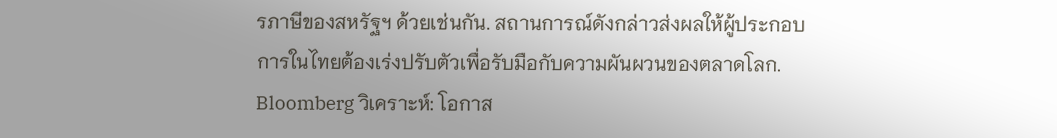รภาษีของสหรัฐฯ ด้วยเช่นกัน. สถานการณ์ดังกล่าวส่งผลให้ผู้ประกอบการในไทยต้องเร่งปรับตัวเพื่อรับมือกับความผันผวนของตลาดโลก.
Bloomberg วิเคราะห์: โอกาส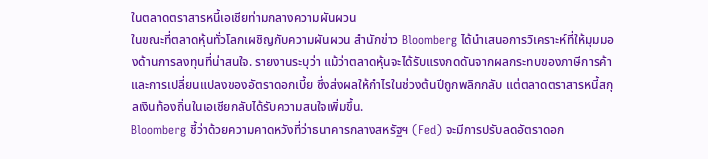ในตลาดตราสารหนี้เอเชียท่ามกลางความผันผวน
ในขณะที่ตลาดหุ้นทั่วโลกเผชิญกับความผันผวน สำนักข่าว Bloomberg ได้นำเสนอการวิเคราะห์ที่ให้มุมมองด้านการลงทุนที่น่าสนใจ. รายงานระบุว่า แม้ว่าตลาดหุ้นจะได้รับแรงกดดันจากผลกระทบของภาษีการค้าและการเปลี่ยนแปลงของอัตราดอกเบี้ย ซึ่งส่งผลให้กำไรในช่วงต้นปีถูกพลิกกลับ แต่ตลาดตราสารหนี้สกุลเงินท้องถิ่นในเอเชียกลับได้รับความสนใจเพิ่มขึ้น.
Bloomberg ชี้ว่าด้วยความคาดหวังที่ว่าธนาคารกลางสหรัฐฯ (Fed) จะมีการปรับลดอัตราดอก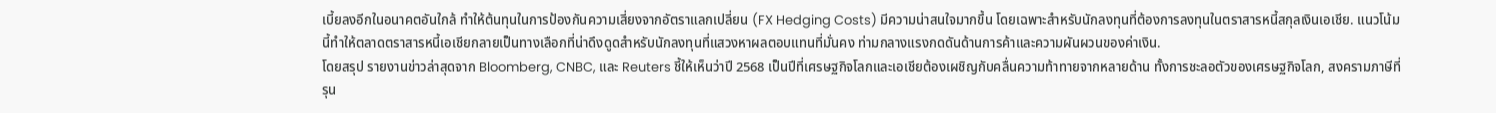เบี้ยลงอีกในอนาคตอันใกล้ ทำให้ต้นทุนในการป้องกันความเสี่ยงจากอัตราแลกเปลี่ยน (FX Hedging Costs) มีความน่าสนใจมากขึ้น โดยเฉพาะสำหรับนักลงทุนที่ต้องการลงทุนในตราสารหนี้สกุลเงินเอเชีย. แนวโน้มนี้ทำให้ตลาดตราสารหนี้เอเชียกลายเป็นทางเลือกที่น่าดึงดูดสำหรับนักลงทุนที่แสวงหาผลตอบแทนที่มั่นคง ท่ามกลางแรงกดดันด้านการค้าและความผันผวนของค่าเงิน.
โดยสรุป รายงานข่าวล่าสุดจาก Bloomberg, CNBC, และ Reuters ชี้ให้เห็นว่าปี 2568 เป็นปีที่เศรษฐกิจโลกและเอเชียต้องเผชิญกับคลื่นความท้าทายจากหลายด้าน ทั้งการชะลอตัวของเศรษฐกิจโลก, สงครามภาษีที่รุน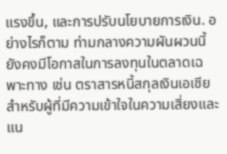แรงขึ้น, และการปรับนโยบายการเงิน. อย่างไรก็ตาม ท่ามกลางความผันผวนนี้ ยังคงมีโอกาสในการลงทุนในตลาดเฉพาะทาง เช่น ตราสารหนี้สกุลเงินเอเชีย สำหรับผู้ที่มีความเข้าใจในความเสี่ยงและแน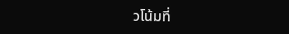วโน้มที่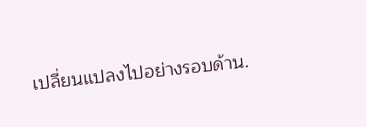เปลี่ยนแปลงไปอย่างรอบด้าน.